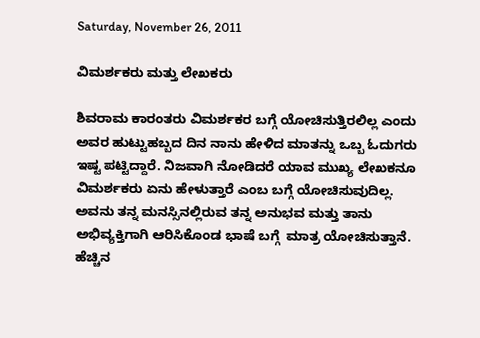Saturday, November 26, 2011

ವಿಮರ್ಶಕರು ಮತ್ತು ಲೇಖಕರು

ಶಿವರಾಮ ಕಾರಂತರು ವಿಮರ್ಶಕರ ಬಗ್ಗೆ ಯೋಚಿಸುತ್ತಿರಲಿಲ್ಲ ಎಂದು ಅವರ ಹುಟ್ಟುಹಬ್ಬದ ದಿನ ನಾನು ಹೇಳಿದ ಮಾತನ್ನು ಒಬ್ಬ ಓದುಗರು ಇಷ್ಟ ಪಟ್ಟಿದ್ದಾರೆ. ನಿಜವಾಗಿ ನೋಡಿದರೆ ಯಾವ ಮುಖ್ಯ ಲೇಖಕನೂ ವಿಮರ್ಶಕರು ಏನು ಹೇಳುತ್ತಾರೆ ಎಂಬ ಬಗ್ಗೆ ಯೋಚಿಸುವುದಿಲ್ಲ. ಅವನು ತನ್ನ ಮನಸ್ಸಿನಲ್ಲಿರುವ ತನ್ನ ಅನುಭವ ಮತ್ತು ತಾನು ಅಭಿವ್ಯಕ್ತಿಗಾಗಿ ಆರಿಸಿಕೊಂಡ ಭಾಷೆ ಬಗ್ಗೆ  ಮಾತ್ರ ಯೋಚಿಸುತ್ತಾನೆ. ಹೆಚ್ಚಿನ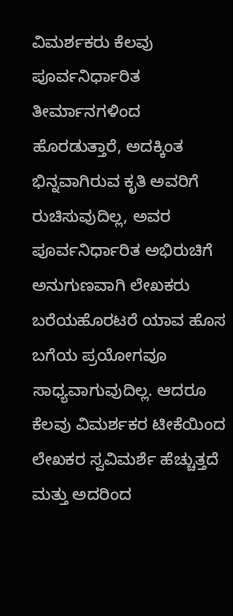ವಿಮರ್ಶಕರು ಕೆಲವು ಪೂರ್ವನಿರ್ಧಾರಿತ ತೀರ್ಮಾನಗಳಿಂದ ಹೊರಡುತ್ತಾರೆ, ಅದಕ್ಕಿಂತ ಭಿನ್ನವಾಗಿರುವ ಕೃತಿ ಅವರಿಗೆ ರುಚಿಸುವುದಿಲ್ಲ, ಅವರ ಪೂರ್ವನಿರ್ಧಾರಿತ ಅಭಿರುಚಿಗೆ ಅನುಗುಣವಾಗಿ ಲೇಖಕರು ಬರೆಯಹೊರಟರೆ ಯಾವ ಹೊಸ ಬಗೆಯ ಪ್ರಯೋಗವೂ ಸಾಧ್ಯವಾಗುವುದಿಲ್ಲ. ಆದರೂ ಕೆಲವು ವಿಮರ್ಶಕರ ಟೀಕೆಯಿಂದ ಲೇಖಕರ ಸ್ವವಿಮರ್ಶೆ ಹೆಚ್ಚುತ್ತದೆ ಮತ್ತು ಅದರಿಂದ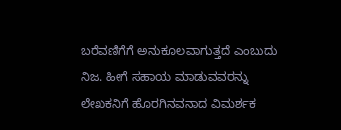ಬರೆವಣಿಗೆಗೆ ಅನುಕೂಲವಾಗುತ್ತದೆ ಎಂಬುದು ನಿಜ. ಹೀಗೆ ಸಹಾಯ ಮಾಡುವವರನ್ನು ಲೇಖಕನಿಗೆ ಹೊರಗಿನವನಾದ ವಿಮರ್ಶಕ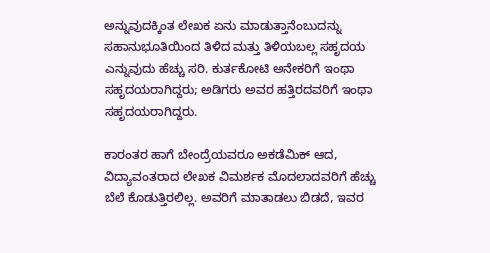ಅನ್ನುವುದಕ್ಕಿಂತ ಲೇಖಕ ಏನು ಮಾಡುತ್ತಾನೆಂಬುದನ್ನು ಸಹಾನುಭೂತಿಯಿಂದ ತಿಳಿದ ಮತ್ತು ತಿಳಿಯಬಲ್ಲ ಸಹೃದಯ ಎನ್ನುವುದು ಹೆಚ್ಚು ಸರಿ. ಕುರ್ತಕೋಟಿ ಅನೇಕರಿಗೆ ಇಂಥಾ ಸಹೃದಯರಾಗಿದ್ದರು; ಅಡಿಗರು ಅವರ ಹತ್ತಿರದವರಿಗೆ ಇಂಥಾ ಸಹೃದಯರಾಗಿದ್ದರು.

ಕಾರಂತರ ಹಾಗೆ ಬೇಂದ್ರೆಯವರೂ ಅಕಡೆಮಿಕ್ ಆದ, ವಿದ್ಯಾವಂತರಾದ ಲೇಖಕ ವಿಮರ್ಶಕ ಮೊದಲಾದವರಿಗೆ ಹೆಚ್ಚು ಬೆಲೆ ಕೊಡುತ್ತಿರಲಿಲ್ಲ. ಅವರಿಗೆ ಮಾತಾಡಲು ಬಿಡದೆ, ಇವರ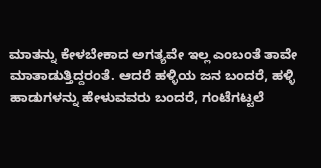ಮಾತನ್ನು ಕೇಳಬೇಕಾದ ಅಗತ್ಯವೇ ಇಲ್ಲ ಎಂಬಂತೆ ತಾವೇ ಮಾತಾಡುತ್ತಿದ್ದರಂತೆ. ಆದರೆ ಹಳ್ಳಿಯ ಜನ ಬಂದರೆ, ಹಳ್ಳಿ ಹಾಡುಗಳನ್ನು ಹೇಳುವವರು ಬಂದರೆ, ಗಂಟೆಗಟ್ಟಲೆ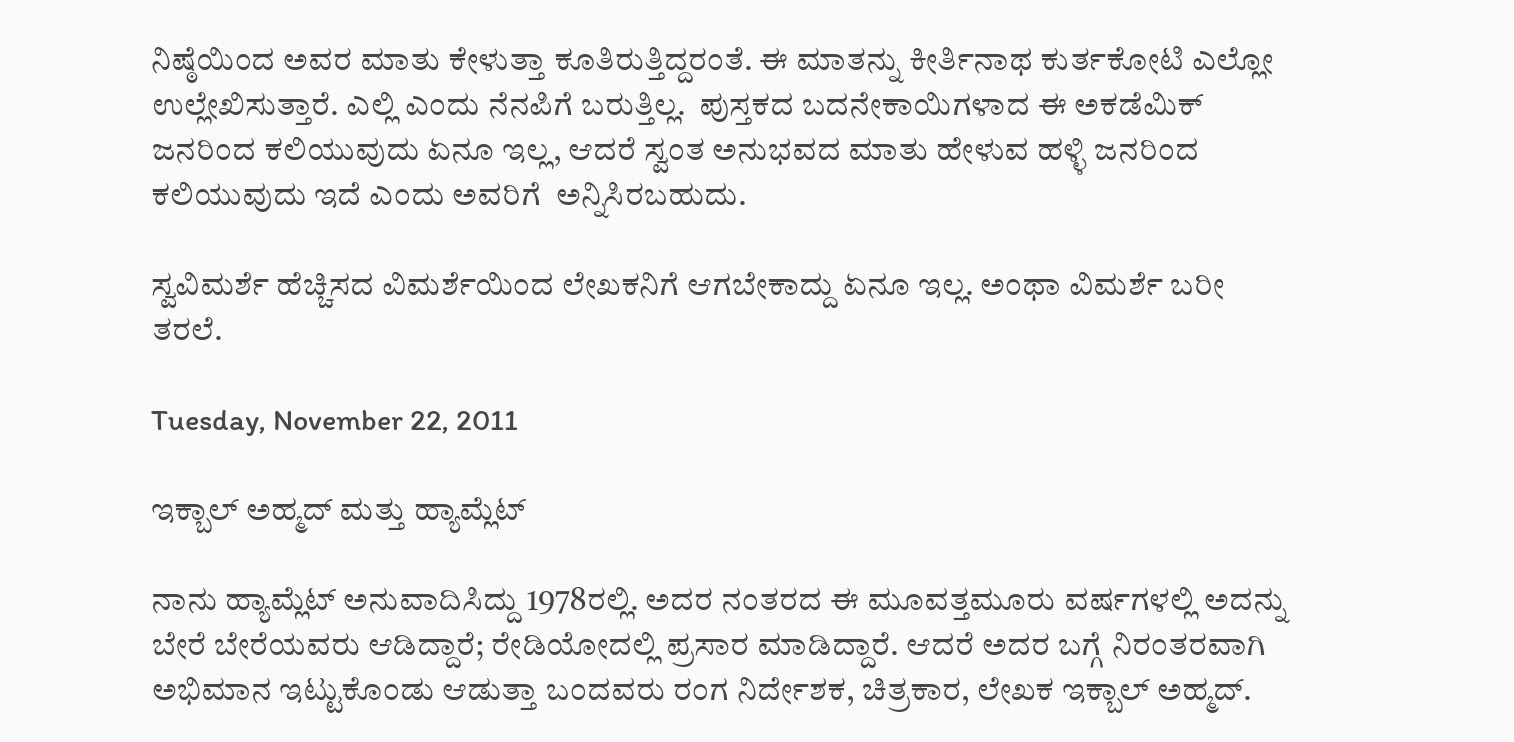ನಿಷ್ಠೆಯಿಂದ ಅವರ ಮಾತು ಕೇಳುತ್ತಾ ಕೂತಿರುತ್ತಿದ್ದರಂತೆ. ಈ ಮಾತನ್ನು ಕೀರ್ತಿನಾಥ ಕುರ್ತಕೋಟಿ ಎಲ್ಲೋ ಉಲ್ಲೇಖಿಸುತ್ತಾರೆ. ಎಲ್ಲಿ ಎಂದು ನೆನಪಿಗೆ ಬರುತ್ತಿಲ್ಲ.  ಪುಸ್ತಕದ ಬದನೇಕಾಯಿಗಳಾದ ಈ ಅಕಡೆಮಿಕ್ ಜನರಿಂದ ಕಲಿಯುವುದು ಏನೂ ಇಲ್ಲ, ಆದರೆ ಸ್ವಂತ ಅನುಭವದ ಮಾತು ಹೇಳುವ ಹಳ್ಳಿ ಜನರಿಂದ ಕಲಿಯುವುದು ಇದೆ ಎಂದು ಅವರಿಗೆ  ಅನ್ನಿಸಿರಬಹುದು.

ಸ್ವವಿಮರ್ಶೆ ಹೆಚ್ಚಿಸದ ವಿಮರ್ಶೆಯಿಂದ ಲೇಖಕನಿಗೆ ಆಗಬೇಕಾದ್ದು ಏನೂ ಇಲ್ಲ. ಅಂಥಾ ವಿಮರ್ಶೆ ಬರೀ ತರಲೆ.

Tuesday, November 22, 2011

ಇಕ್ಬಾಲ್ ಅಹ್ಮದ್ ಮತ್ತು ಹ್ಯಾಮ್ಲೆಟ್

ನಾನು ಹ್ಯಾಮ್ಲೆಟ್ ಅನುವಾದಿಸಿದ್ದು 1978ರಲ್ಲಿ. ಅದರ ನಂತರದ ಈ ಮೂವತ್ತಮೂರು ವರ್ಷಗಳಲ್ಲಿ ಅದನ್ನು ಬೇರೆ ಬೇರೆಯವರು ಆಡಿದ್ದಾರೆ; ರೇಡಿಯೋದಲ್ಲಿ ಪ್ರಸಾರ ಮಾಡಿದ್ದಾರೆ. ಆದರೆ ಅದರ ಬಗ್ಗೆ ನಿರಂತರವಾಗಿ ಅಭಿಮಾನ ಇಟ್ಟುಕೊಂಡು ಆಡುತ್ತಾ ಬಂದವರು ರಂಗ ನಿರ್ದೇಶಕ, ಚಿತ್ರಕಾರ, ಲೇಖಕ ಇಕ್ಬಾಲ್ ಅಹ್ಮದ್.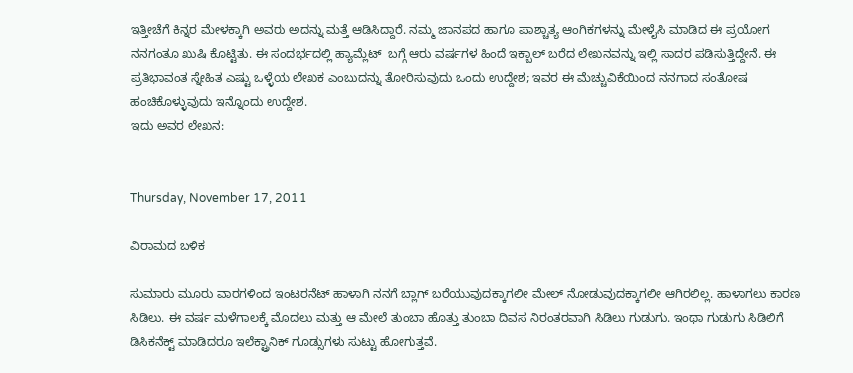ಇತ್ತೀಚೆಗೆ ಕಿನ್ನರ ಮೇಳಕ್ಕಾಗಿ ಅವರು ಅದನ್ನು ಮತ್ತೆ ಆಡಿಸಿದ್ದಾರೆ. ನಮ್ಮ ಜಾನಪದ ಹಾಗೂ ಪಾಶ್ಚಾತ್ಯ ಆಂಗಿಕಗಳನ್ನು ಮೇಳೈಸಿ ಮಾಡಿದ ಈ ಪ್ರಯೋಗ ನನಗಂತೂ ಖುಷಿ ಕೊಟ್ಟಿತು. ಈ ಸಂದರ್ಭದಲ್ಲಿ ಹ್ಯಾಮ್ಲೆಟ್  ಬಗ್ಗೆ ಆರು ವರ್ಷಗಳ ಹಿಂದೆ ಇಕ್ಬಾಲ್ ಬರೆದ ಲೇಖನವನ್ನು ಇಲ್ಲಿ ಸಾದರ ಪಡಿಸುತ್ತಿದ್ದೇನೆ. ಈ ಪ್ರತಿಭಾವಂತ ಸ್ನೇಹಿತ ಎಷ್ಟು ಒಳ್ಳೆಯ ಲೇಖಕ ಎಂಬುದನ್ನು ತೋರಿಸುವುದು ಒಂದು ಉದ್ದೇಶ; ಇವರ ಈ ಮೆಚ್ಚುವಿಕೆಯಿಂದ ನನಗಾದ ಸಂತೋಷ ಹಂಚಿಕೊಳ್ಳುವುದು ಇನ್ನೊಂದು ಉದ್ದೇಶ.
ಇದು ಅವರ ಲೇಖನ:


Thursday, November 17, 2011

ವಿರಾಮದ ಬಳಿಕ

ಸುಮಾರು ಮೂರು ವಾರಗಳಿಂದ ಇಂಟರನೆಟ್ ಹಾಳಾಗಿ ನನಗೆ ಬ್ಲಾಗ್ ಬರೆಯುವುದಕ್ಕಾಗಲೀ ಮೇಲ್ ನೋಡುವುದಕ್ಕಾಗಲೀ ಆಗಿರಲಿಲ್ಲ. ಹಾಳಾಗಲು ಕಾರಣ ಸಿಡಿಲು. ಈ ವರ್ಷ ಮಳೆಗಾಲಕ್ಕೆ ಮೊದಲು ಮತ್ತು ಆ ಮೇಲೆ ತುಂಬಾ ಹೊತ್ತು ತುಂಬಾ ದಿವಸ ನಿರಂತರವಾಗಿ ಸಿಡಿಲು ಗುಡುಗು. ಇಂಥಾ ಗುಡುಗು ಸಿಡಿಲಿಗೆ ಡಿಸಿಕನೆಕ್ಟ್ ಮಾಡಿದರೂ ಇಲೆಕ್ಟ್ರಾನಿಕ್ ಗೂಡ್ಸುಗಳು ಸುಟ್ಟು ಹೋಗುತ್ತವೆ.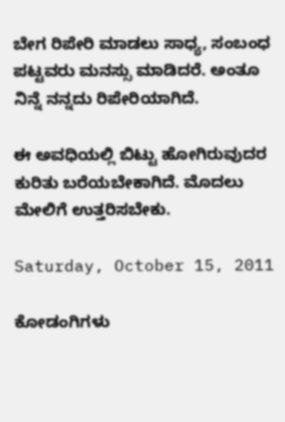ಬೇಗ ರಿಪೇರಿ ಮಾಡಲು ಸಾಧ್ಯ, ಸಂಬಂಧ ಪಟ್ಟವರು ಮನಸ್ಸು ಮಾಡಿದರೆ. ಅಂತೂ ನಿನ್ನೆ ನನ್ನದು ರಿಪೇರಿಯಾಗಿದೆ.

ಈ ಅವಧಿಯಲ್ಲಿ ಬಿಟ್ಟು ಹೋಗಿರುವುದರ ಕುರಿತು ಬರೆಯಬೇಕಾಗಿದೆ. ಮೊದಲು ಮೇಲಿಗೆ ಉತ್ತರಿಸಬೇಕು.

Saturday, October 15, 2011

ಕೋಡಂಗಿಗಳು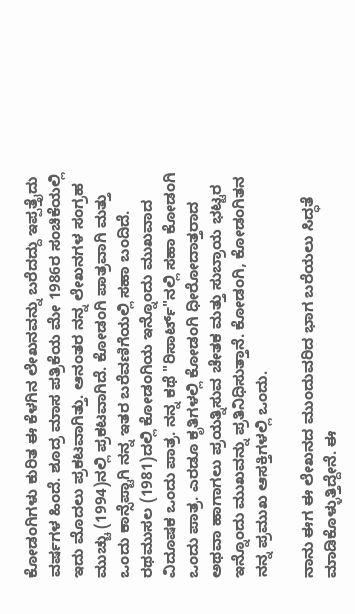ಕೋಡಂಗಿಗಳು ಕುರಿತ ಈ ಕೆಳಗಿನ ಲೇಖನವನ್ನು ಬರೆದದ್ದು ಇಪ್ಪತ್ತೈದು ವರ್ಷಗಳ ಹಿಂದೆ. ಶೂದ್ರ ಮಾಸ ಪತ್ರಿಕೆಯ ಮೇ 1986ರ ಸಂಚಿಕೆಯಲ್ಲಿ ಇದು ಮೊದಲು ಪ್ರಕಟವಾಗಿತ್ತು. ಆನಂತರ ನನ್ನ ಲೇಖನಗಳ ಸಂಗ್ರಹ ಮುಚ್ಚು (1994)ನಲ್ಲಿ ಪ್ರಕಟವಾಗಿದೆ. ಕೋಡಂಗಿ ಪಾತ್ರವಾಗಿ ಮತ್ತು ಒಂದು ಕಾನ್ಸೆಪ್ಟಾಗಿ ನನ್ನ ಇತರ ಬರೆವಣಿಗೆಯಲ್ಲಿ ಸಹಾ ಬಂದಿದೆ. ರಥಮುಸಲ (1981)ದಲ್ಲಿ ಕೋಡಂಗಿಯ ಇನ್ನೊಂದು ಮುಖವಾದ ವಿದೂಷಕ ಒಂದು ಪಾತ್ರ. ನನ್ನ ಕಥೆ "ರಿಸಾರ್ಟ್"ನಲ್ಲಿ ಸಹಾ ಕೋಡಂಗಿ ಒಂದು ಪಾತ್ರ. ಎರಡೂ ಕೃತಿಗಳಲ್ಲಿ ಕೋಡಂಗಿ ಧೀರೋದಾತ್ತರಾದ ಅಥವಾ ಹಾಗಾಗಲು ಪ್ರಯತ್ನಿಸುವ ಚೇತಕ ಮತ್ತು ಸುಬ್ರಾಯ ಭಟ್ಟರ ಇನ್ನೊಂದು ಮುಖವನ್ನು ಪ್ರತಿನಿಧಿಸುತ್ತಾನೆ. ಕೋಡಂಗಿ, ಕೋಡಂಗಿತನ ನನ್ನ ಪ್ರಮುಖ ಆಸಕ್ತಿಗಳಲ್ಲಿ ಒಂದು.

ನಾನು ಈಗ ಈ ಲೇಖನದ ಮುಂದುವರಿದ ಭಾಗ ಬರೆಯಲು ಸಿದ್ಧತೆ ಮಾಡಿಕೊಳ್ಳುತ್ತಿದ್ದೇನೆ. ಈ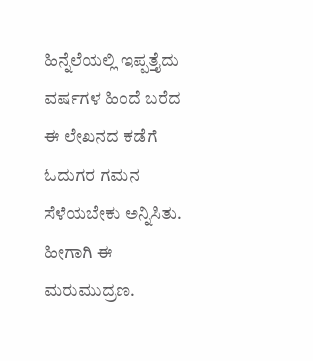ಹಿನ್ನೆಲೆಯಲ್ಲಿ ಇಪ್ಪತ್ತೈದು ವರ್ಷಗಳ ಹಿಂದೆ ಬರೆದ ಈ ಲೇಖನದ ಕಡೆಗೆ ಓದುಗರ ಗಮನ ಸೆಳೆಯಬೇಕು ಅನ್ನಿಸಿತು. ಹೀಗಾಗಿ ಈ ಮರುಮುದ್ರಣ.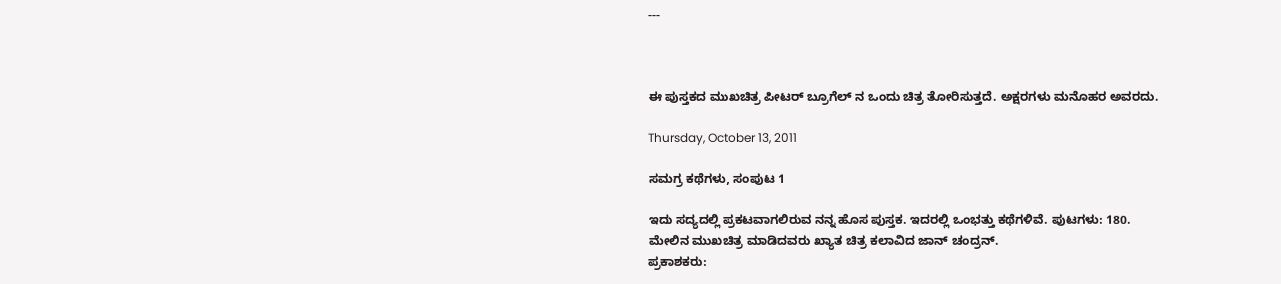---



ಈ ಪುಸ್ತಕದ ಮುಖಚಿತ್ರ ಪೀಟರ್ ಬ್ರೂಗೆಲ್ ನ ಒಂದು ಚಿತ್ರ ತೋರಿಸುತ್ತದೆ. ಅಕ್ಷರಗಳು ಮನೊಹರ ಅವರದು.

Thursday, October 13, 2011

ಸಮಗ್ರ ಕಥೆಗಳು, ಸಂಪುಟ 1

ಇದು ಸದ್ಯದಲ್ಲಿ ಪ್ರಕಟವಾಗಲಿರುವ ನನ್ನ ಹೊಸ ಪುಸ್ತಕ. ಇದರಲ್ಲಿ ಒಂಭತ್ತು ಕಥೆಗಳಿವೆ. ಪುಟಗಳು: 180.
ಮೇಲಿನ ಮುಖಚಿತ್ರ ಮಾಡಿದವರು ಖ್ಯಾತ ಚಿತ್ರ ಕಲಾವಿದ ಜಾನ್ ಚಂದ್ರನ್.
ಪ್ರಕಾಶಕರು: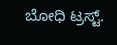ಬೋಧಿ ಟ್ರಸ್ಟ್.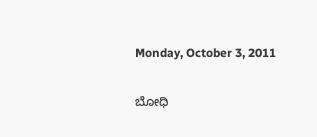Monday, October 3, 2011

ಬೋಧಿ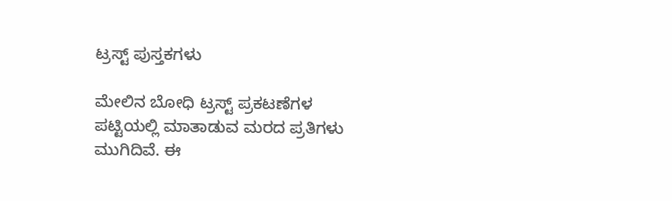ಟ್ರಸ್ಟ್ ಪುಸ್ತಕಗಳು

ಮೇಲಿನ ಬೋಧಿ ಟ್ರಸ್ಟ್ ಪ್ರಕಟಣೆಗಳ ಪಟ್ಟಿಯಲ್ಲಿ ಮಾತಾಡುವ ಮರದ ಪ್ರತಿಗಳು ಮುಗಿದಿವೆ. ಈ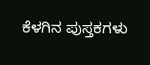ಕೆಳಗಿನ ಪುಸ್ತಕಗಳು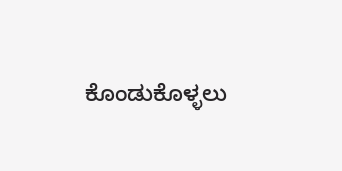ಕೊಂಡುಕೊಳ್ಳಲು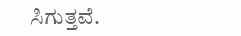ಸಿಗುತ್ತವೆ.